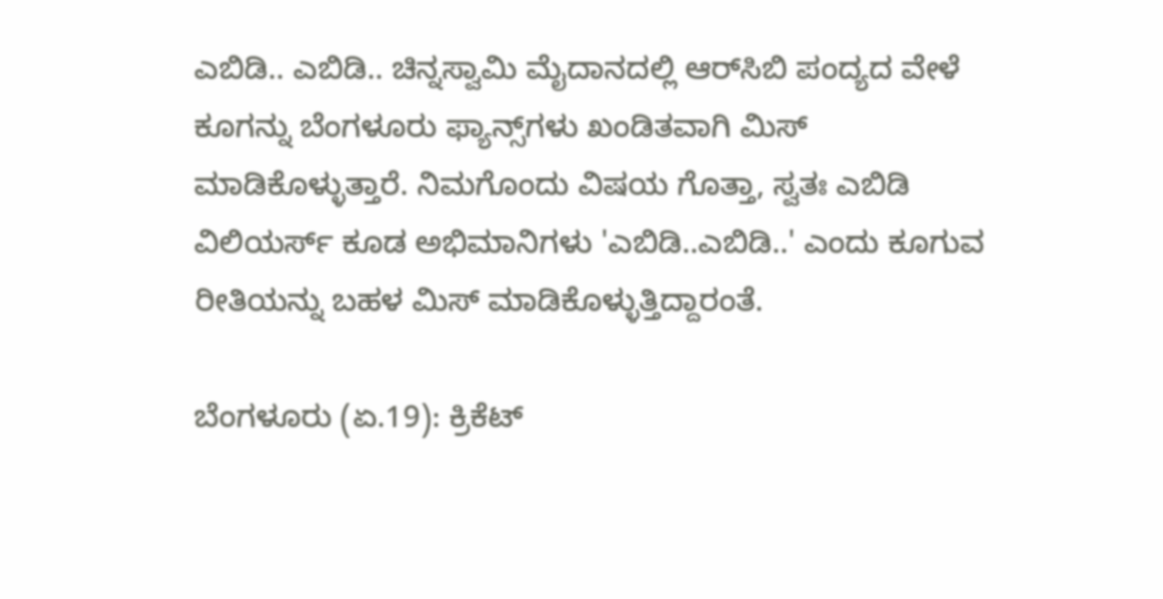ಎಬಿಡಿ.. ಎಬಿಡಿ.. ಚಿನ್ನಸ್ವಾಮಿ ಮೈದಾನದಲ್ಲಿ ಆರ್‌ಸಿಬಿ ಪಂದ್ಯದ ವೇಳೆ  ಕೂಗನ್ನು ಬೆಂಗಳೂರು ಫ್ಯಾನ್ಸ್‌ಗಳು ಖಂಡಿತವಾಗಿ ಮಿಸ್‌ ಮಾಡಿಕೊಳ್ಳುತ್ತಾರೆ. ನಿಮಗೊಂದು ವಿಷಯ ಗೊತ್ತಾ, ಸ್ವತಃ ಎಬಿಡಿ ವಿಲಿಯರ್ಸ್‌ ಕೂಡ ಅಭಿಮಾನಿಗಳು 'ಎಬಿಡಿ..ಎಬಿಡಿ..' ಎಂದು ಕೂಗುವ ರೀತಿಯನ್ನು ಬಹಳ ಮಿಸ್‌ ಮಾಡಿಕೊಳ್ಳುತ್ತಿದ್ದಾರಂತೆ.

ಬೆಂಗಳೂರು (ಏ.19): ಕ್ರಿಕೆಟ್‌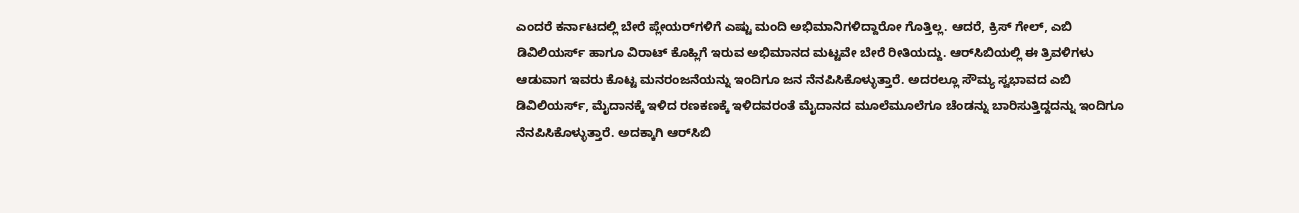ಎಂದರೆ ಕರ್ನಾಟದಲ್ಲಿ ಬೇರೆ ಪ್ಲೇಯರ್‌ಗಳಿಗೆ ಎಷ್ಟು ಮಂದಿ ಅಭಿಮಾನಿಗಳಿದ್ದಾರೋ ಗೊತ್ತಿಲ್ಲ. ಆದರೆ, ಕ್ರಿಸ್‌ ಗೇಲ್‌, ಎಬಿ ಡಿವಿಲಿಯರ್ಸ್‌ ಹಾಗೂ ವಿರಾಟ್‌ ಕೊಹ್ಲಿಗೆ ಇರುವ ಅಭಿಮಾನದ ಮಟ್ಟವೇ ಬೇರೆ ರೀತಿಯದ್ದು. ಆರ್‌ಸಿಬಿಯಲ್ಲಿ ಈ ತ್ರಿವಳಿಗಳು ಆಡುವಾಗ ಇವರು ಕೊಟ್ಟ ಮನರಂಜನೆಯನ್ನು ಇಂದಿಗೂ ಜನ ನೆನಪಿಸಿಕೊಳ್ಳುತ್ತಾರೆ. ಅದರಲ್ಲೂ ಸೌಮ್ಯ ಸ್ವಭಾವದ ಎಬಿ ಡಿವಿಲಿಯರ್ಸ್‌, ಮೈದಾನಕ್ಕೆ ಇಳಿದ ರಣಕಣಕ್ಕೆ ಇಳಿದವರಂತೆ ಮೈದಾನದ ಮೂಲೆಮೂಲೆಗೂ ಚೆಂಡನ್ನು ಬಾರಿಸುತ್ತಿದ್ದದನ್ನು ಇಂದಿಗೂ ನೆನಪಿಸಿಕೊಳ್ಳುತ್ತಾರೆ. ಅದಕ್ಕಾಗಿ ಆರ್‌ಸಿಬಿ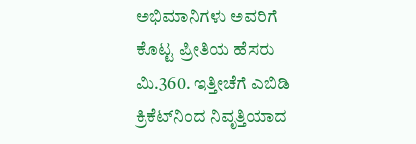ಅಭಿಮಾನಿಗಳು ಅವರಿಗೆ ಕೊಟ್ಟ ಪ್ರೀತಿಯ ಹೆಸರು ಮಿ.360. ಇತ್ತೀಚೆಗೆ ಎಬಿಡಿ ಕ್ರಿಕೆಟ್‌ನಿಂದ ನಿವೃತ್ತಿಯಾದ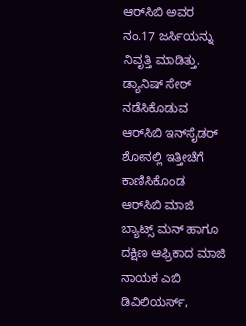ಆರ್‌ಸಿಬಿ ಅವರ ನಂ.17 ಜರ್ಸಿಯನ್ನು ನಿವೃತ್ತಿ ಮಾಡಿತ್ತು. ಡ್ಯಾನಿಷ್‌ ಸೇಠ್‌ ನಡೆಸಿಕೊಡುವ ಆರ್‌ಸಿಬಿ ಇನ್‌ಸೈಡರ್‌ ಶೋನಲ್ಲಿ ಇತ್ತೀಚೆಗೆ ಕಾಣಿಸಿಕೊಂಡ ಆರ್‌ಸಿಬಿ ಮಾಜಿ ಬ್ಯಾಟ್ಸ್‌ ಮನ್‌ ಹಾಗೂ ದಕ್ಷಿಣ ಆಫ್ರಿಕಾದ ಮಾಜಿ ನಾಯಕ ಎಬಿ ಡಿವಿಲಿಯರ್ಸ್‌,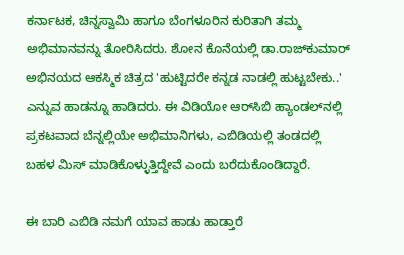ಕರ್ನಾಟಕ, ಚಿನ್ನಸ್ವಾಮಿ ಹಾಗೂ ಬೆಂಗಳೂರಿನ ಕುರಿತಾಗಿ ತಮ್ಮ ಅಭಿಮಾನವನ್ನು ತೋರಿಸಿದರು. ಶೋನ ಕೊನೆಯಲ್ಲಿ ಡಾ.ರಾಜ್‌ಕುಮಾರ್‌ ಅಭಿನಯದ ಆಕಸ್ಮಿಕ ಚಿತ್ರದ 'ಹುಟ್ಟಿದರೇ ಕನ್ನಡ ನಾಡಲ್ಲಿ ಹುಟ್ಟಬೇಕು..' ಎನ್ನುವ ಹಾಡನ್ನೂ ಹಾಡಿದರು. ಈ ವಿಡಿಯೋ ಆರ್‌ಸಿಬಿ ಹ್ಯಾಂಡಲ್‌ನಲ್ಲಿ ಪ್ರಕಟವಾದ ಬೆನ್ನಲ್ಲಿಯೇ ಅಭಿಮಾನಿಗಳು, ಎಬಿಡಿಯಲ್ಲಿ ತಂಡದಲ್ಲಿ ಬಹಳ ಮಿಸ್‌ ಮಾಡಿಕೊಳ್ಳುತ್ತಿದ್ದೇವೆ ಎಂದು ಬರೆದುಕೊಂಡಿದ್ದಾರೆ.

ಈ ಬಾರಿ ಎಬಿಡಿ ನಮಗೆ ಯಾವ ಹಾಡು ಹಾಡ್ತಾರೆ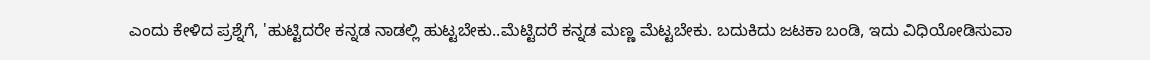ಎಂದು ಕೇಳಿದ ಪ್ರಶ್ನೆಗೆ, 'ಹುಟ್ಟಿದರೇ ಕನ್ನಡ ನಾಡಲ್ಲಿ ಹುಟ್ಟಬೇಕು..ಮೆಟ್ಟಿದರೆ ಕನ್ನಡ ಮಣ್ಣ ಮೆಟ್ಟಬೇಕು. ಬದುಕಿದು ಜಟಕಾ ಬಂಡಿ, ಇದು ವಿಧಿಯೋಡಿಸುವಾ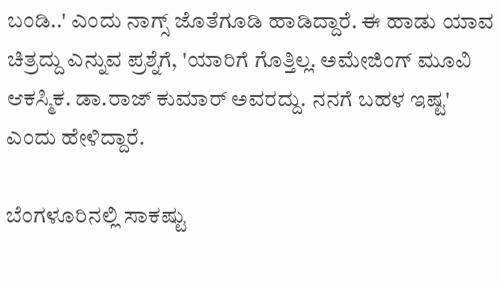ಬಂಡಿ..' ಎಂದು ನಾಗ್ಸ್‌ ಜೊತೆಗೂಡಿ ಹಾಡಿದ್ದಾರೆ. ಈ ಹಾಡು ಯಾವ ಚಿತ್ರದ್ದು ಎನ್ನುವ ಪ್ರಶ್ನೆಗೆ, 'ಯಾರಿಗೆ ಗೊತ್ತಿಲ್ಲ. ಅಮೇಜಿಂಗ್‌ ಮೂವಿ ಆಕಸ್ಮಿಕ. ಡಾ.ರಾಜ್‌ ಕುಮಾರ್‌ ಅವರದ್ದು. ನನಗೆ ಬಹಳ ಇಷ್ಟ' ಎಂದು ಹೇಳಿದ್ದಾರೆ.

ಬೆಂಗಳೂರಿನಲ್ಲಿ ಸಾಕಷ್ಟು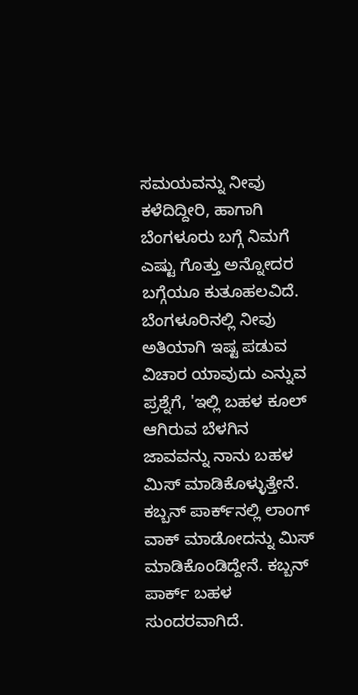ಸಮಯವನ್ನು ನೀವು ಕಳೆದಿದ್ದೀರಿ, ಹಾಗಾಗಿ ಬೆಂಗಳೂರು ಬಗ್ಗೆ ನಿಮಗೆ ಎಷ್ಟು ಗೊತ್ತು ಅನ್ನೋದರ ಬಗ್ಗೆಯೂ ಕುತೂಹಲವಿದೆ. ಬೆಂಗಳೂರಿನಲ್ಲಿ ನೀವು ಅತಿಯಾಗಿ ಇಷ್ಟ ಪಡುವ ವಿಚಾರ ಯಾವುದು ಎನ್ನುವ ಪ್ರಶ್ನೆಗೆ, 'ಇಲ್ಲಿ ಬಹಳ ಕೂಲ್‌ ಆಗಿರುವ ಬೆಳಗಿನ ಜಾವವನ್ನು ನಾನು ಬಹಳ ಮಿಸ್‌ ಮಾಡಿಕೊಳ್ಳುತ್ತೇನೆ. ಕಬ್ಬನ್‌ ಪಾರ್ಕ್‌ನಲ್ಲಿ ಲಾಂಗ್‌ ವಾಕ್‌ ಮಾಡೋದನ್ನು ಮಿಸ್‌ ಮಾಡಿಕೊಂಡಿದ್ದೇನೆ. ಕಬ್ಬನ್‌ ಪಾರ್ಕ್‌ ಬಹಳ ಸುಂದರವಾಗಿದೆ.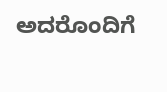ಅದರೊಂದಿಗೆ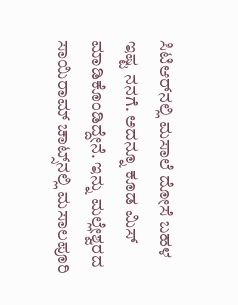ಸಿಟಿಆರ್‌ನಲ್ಲಿ ಮಸಾಲೆ ದೋಸೆ ಬಹಳ ಇಷ್ಟ ನನಗೆ. ಅದನ್ನೂ ಕೂಡ ಮಿಸ್‌ ಮಾಡಿಕೊಂಡಿದ್ದೇನೆ. ಇನ್ನು ಮಲ್ಲೇಶ್ವರದ ಸಾಯಿರಾಮ್‌ ಚಾಟ್ಸ್‌ನಲ್ಲಿ ಮಸಾಲಪೂರಿ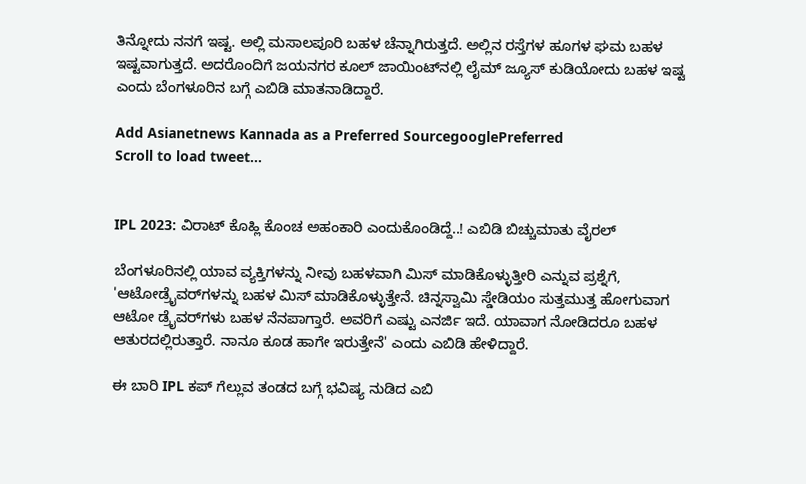ತಿನ್ನೋದು ನನಗೆ ಇಷ್ಟ. ಅಲ್ಲಿ ಮಸಾಲಪೂರಿ ಬಹಳ ಚೆನ್ನಾಗಿರುತ್ತದೆ. ಅಲ್ಲಿನ ರಸ್ತೆಗಳ ಹೂಗಳ ಘಮ ಬಹಳ ಇಷ್ಟವಾಗುತ್ತದೆ. ಅದರೊಂದಿಗೆ ಜಯನಗರ ಕೂಲ್‌ ಜಾಯಿಂಟ್‌ನಲ್ಲಿ ಲೈಮ್‌ ಜ್ಯೂಸ್‌ ಕುಡಿಯೋದು ಬಹಳ ಇಷ್ಟ ಎಂದು ಬೆಂಗಳೂರಿನ ಬಗ್ಗೆ ಎಬಿಡಿ ಮಾತನಾಡಿದ್ದಾರೆ.

Add Asianetnews Kannada as a Preferred SourcegooglePreferred
Scroll to load tweet…


IPL 2023: ವಿರಾಟ್ ಕೊಹ್ಲಿ ಕೊಂಚ ಅಹಂಕಾರಿ ಎಂದುಕೊಂಡಿದ್ದೆ..! ಎಬಿಡಿ ಬಿಚ್ಚುಮಾತು ವೈರಲ್‌

ಬೆಂಗಳೂರಿನಲ್ಲಿ ಯಾವ ವ್ಯಕ್ತಿಗಳನ್ನು ನೀವು ಬಹಳವಾಗಿ ಮಿಸ್‌ ಮಾಡಿಕೊಳ್ಳುತ್ತೀರಿ ಎನ್ನುವ ಪ್ರಶ್ನೆಗೆ, 'ಆಟೋಡ್ರೈವರ್‌ಗಳನ್ನು ಬಹಳ ಮಿಸ್‌ ಮಾಡಿಕೊಳ್ಳುತ್ತೇನೆ. ಚಿನ್ನಸ್ವಾಮಿ ಸ್ಡೇಡಿಯಂ ಸುತ್ತಮುತ್ತ ಹೋಗುವಾಗ ಆಟೋ ಡ್ರೈವರ್‌ಗಳು ಬಹಳ ನೆನಪಾಗ್ತಾರೆ. ಅವರಿಗೆ ಎಷ್ಟು ಎನರ್ಜಿ ಇದೆ. ಯಾವಾಗ ನೋಡಿದರೂ ಬಹಳ ಆತುರದಲ್ಲಿರುತ್ತಾರೆ. ನಾನೂ ಕೂಡ ಹಾಗೇ ಇರುತ್ತೇನೆ' ಎಂದು ಎಬಿಡಿ ಹೇಳಿದ್ದಾರೆ.

ಈ ಬಾರಿ IPL ಕಪ್ ಗೆಲ್ಲುವ ತಂಡದ ಬಗ್ಗೆ ಭವಿಷ್ಯ ನುಡಿದ ಎಬಿ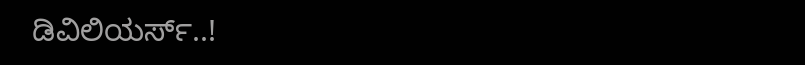ಡಿವಿಲಿಯರ್ಸ್‌..!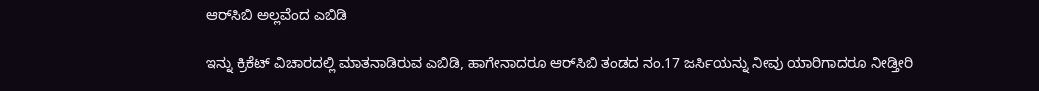ಆರ್‌ಸಿಬಿ ಅಲ್ಲವೆಂದ ಎಬಿಡಿ

ಇನ್ನು ಕ್ರಿಕೆಟ್‌ ವಿಚಾರದಲ್ಲಿ ಮಾತನಾಡಿರುವ ಎಬಿಡಿ, ಹಾಗೇನಾದರೂ ಆರ್‌ಸಿಬಿ ತಂಡದ ನಂ.17 ಜರ್ಸಿಯನ್ನು ನೀವು ಯಾರಿಗಾದರೂ ನೀಡ್ತೀರಿ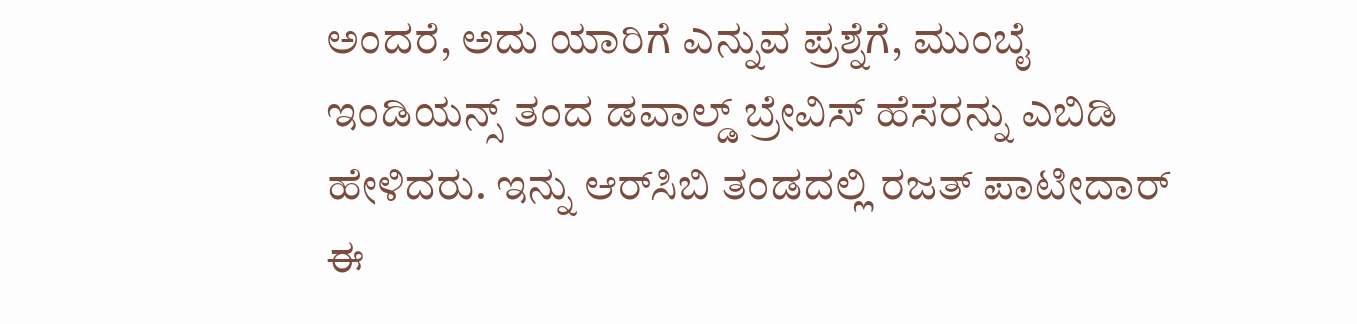ಅಂದರೆ, ಅದು ಯಾರಿಗೆ ಎನ್ನುವ ಪ್ರಶ್ನೆಗೆ, ಮುಂಬೈ ಇಂಡಿಯನ್ಸ್‌ ತಂದ ಡವಾಲ್ಡ್‌ ಬ್ರೇವಿಸ್‌ ಹೆಸರನ್ನು ಎಬಿಡಿ ಹೇಳಿದರು. ಇನ್ನು ಆರ್‌ಸಿಬಿ ತಂಡದಲ್ಲಿ ರಜತ್‌ ಪಾಟೀದಾರ್‌ ಈ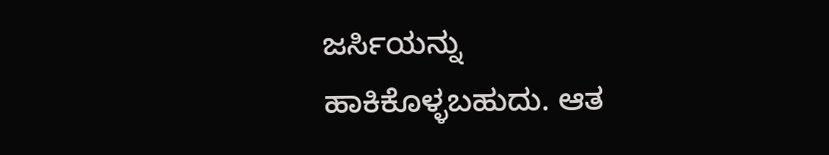ಜರ್ಸಿಯನ್ನು ಹಾಕಿಕೊಳ್ಳಬಹುದು. ಆತ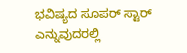ಭವಿಷ್ಯದ ಸೂಪರ್‌ ಸ್ಟಾರ್‌ ಎನ್ನುವುದರಲ್ಲಿ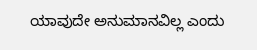ಯಾವುದೇ ಅನುಮಾನವಿಲ್ಲ ಎಂದು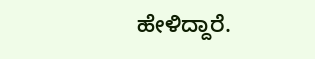ಹೇಳಿದ್ದಾರೆ.